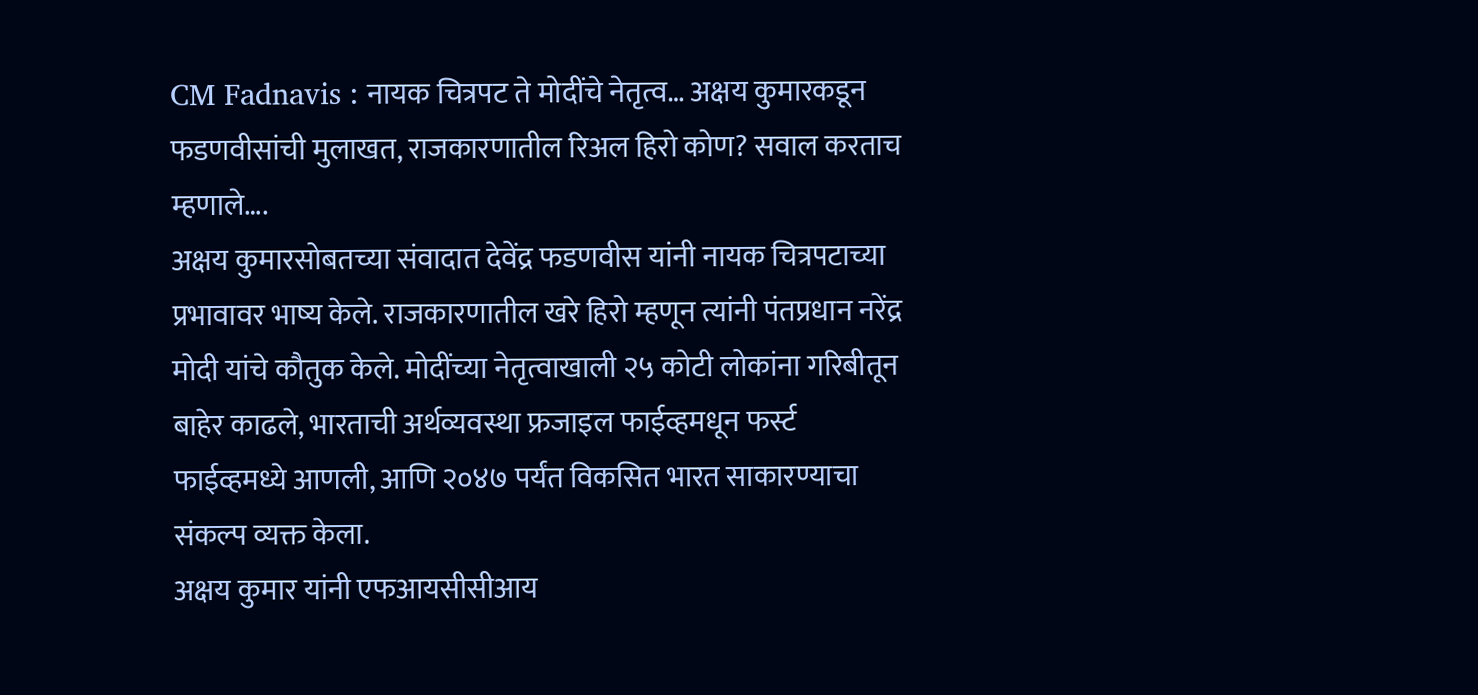CM Fadnavis : नायक चित्रपट ते मोदींचे नेतृत्व… अक्षय कुमारकडून फडणवीसांची मुलाखत, राजकारणातील रिअल हिरो कोण? सवाल करताच म्हणाले….
अक्षय कुमारसोबतच्या संवादात देवेंद्र फडणवीस यांनी नायक चित्रपटाच्या प्रभावावर भाष्य केले. राजकारणातील खरे हिरो म्हणून त्यांनी पंतप्रधान नरेंद्र मोदी यांचे कौतुक केले. मोदींच्या नेतृत्वाखाली २५ कोटी लोकांना गरिबीतून बाहेर काढले, भारताची अर्थव्यवस्था फ्रजाइल फाईव्हमधून फर्स्ट फाईव्हमध्ये आणली, आणि २०४७ पर्यंत विकसित भारत साकारण्याचा संकल्प व्यक्त केला.
अक्षय कुमार यांनी एफआयसीसीआय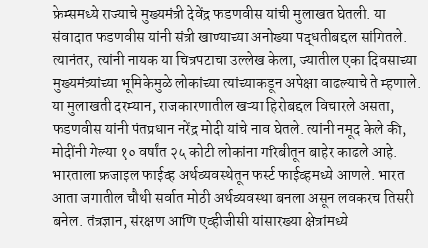फ्रेम्समध्ये राज्याचे मुख्यमंत्री देवेंद्र फडणवीस यांची मुलाखत घेतली. या संवादात फडणवीस यांनी संत्री खाण्याच्या अनोख्या पद्धतीबद्दल सांगितले. त्यानंतर, त्यांनी नायक या चित्रपटाचा उल्लेख केला, ज्यातील एका दिवसाच्या मुख्यमंत्र्यांच्या भूमिकेमुळे लोकांच्या त्यांच्याकडून अपेक्षा वाढल्याचे ते म्हणाले.
या मुलाखती दरम्यान, राजकारणातील खऱ्या हिरोबद्दल विचारले असता, फडणवीस यांनी पंतप्रधान नरेंद्र मोदी यांचे नाव घेतले. त्यांनी नमूद केले की, मोदींनी गेल्या १० वर्षांत २५ कोटी लोकांना गरिबीतून बाहेर काढले आहे. भारताला फ्रजाइल फाईव्ह अर्थव्यवस्थेतून फर्स्ट फाईव्हमध्ये आणले. भारत आता जगातील चौथी सर्वात मोठी अर्थव्यवस्था बनला असून लवकरच तिसरी बनेल. तंत्रज्ञान, संरक्षण आणि एव्हीजीसी यांसारख्या क्षेत्रांमध्ये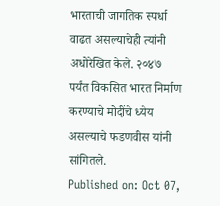भारताची जागतिक स्पर्धा वाढत असल्याचेही त्यांनी अधोरेखित केले. २०४७ पर्यंत विकसित भारत निर्माण करण्याचे मोदींचे ध्येय असल्याचे फडणवीस यांनी सांगितले.
Published on: Oct 07,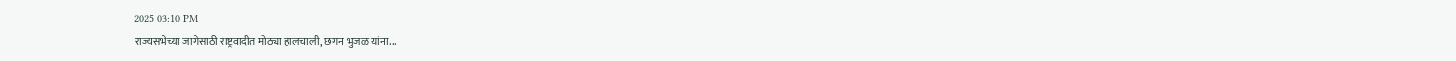2025 03:10 PM
राज्यसभेच्या जागेसाठी राष्ट्रवादीत मोठ्या हालचाली, छगन भुजळ यांना...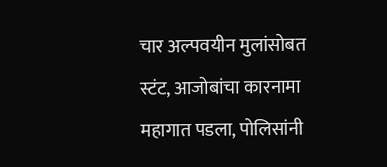चार अल्पवयीन मुलांसोबत स्टंट, आजोबांचा कारनामा महागात पडला, पोलिसांनी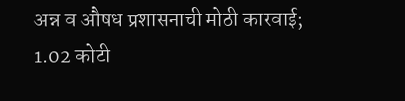अन्न व औषध प्रशासनाची मोठी कारवाई; 1.02 कोटी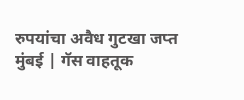रुपयांचा अवैध गुटखा जप्त
मुंबई | गॅस वाहतूक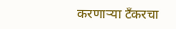करणाऱ्या टँकरचा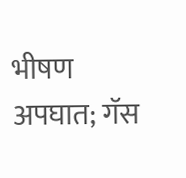भीषण अपघात; गॅस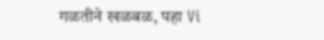गळतीने खळबळ, पहा Vi